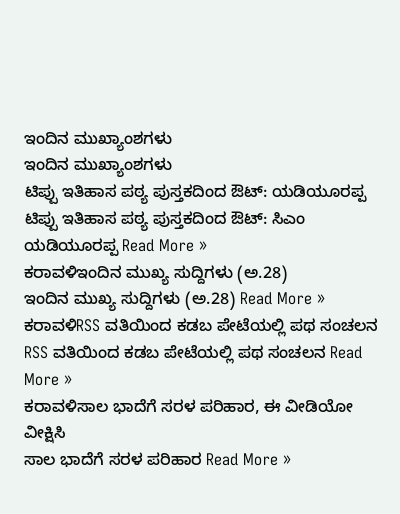ಇಂದಿನ ಮುಖ್ಯಾಂಶಗಳು
ಇಂದಿನ ಮುಖ್ಯಾಂಶಗಳು
ಟಿಪ್ಪು ಇತಿಹಾಸ ಪಠ್ಯ ಪುಸ್ತಕದಿಂದ ಔಟ್: ಯಡಿಯೂರಪ್ಪ
ಟಿಪ್ಪು ಇತಿಹಾಸ ಪಠ್ಯ ಪುಸ್ತಕದಿಂದ ಔಟ್: ಸಿಎಂ ಯಡಿಯೂರಪ್ಪ Read More »
ಕರಾವಳಿಇಂದಿನ ಮುಖ್ಯ ಸುದ್ದಿಗಳು (ಅ.28)
ಇಂದಿನ ಮುಖ್ಯ ಸುದ್ದಿಗಳು (ಅ.28) Read More »
ಕರಾವಳಿRSS ವತಿಯಿಂದ ಕಡಬ ಪೇಟೆಯಲ್ಲಿ ಪಥ ಸಂಚಲನ
RSS ವತಿಯಿಂದ ಕಡಬ ಪೇಟೆಯಲ್ಲಿ ಪಥ ಸಂಚಲನ Read More »
ಕರಾವಳಿಸಾಲ ಭಾದೆಗೆ ಸರಳ ಪರಿಹಾರ, ಈ ವೀಡಿಯೋ ವೀಕ್ಷಿಸಿ
ಸಾಲ ಭಾದೆಗೆ ಸರಳ ಪರಿಹಾರ Read More »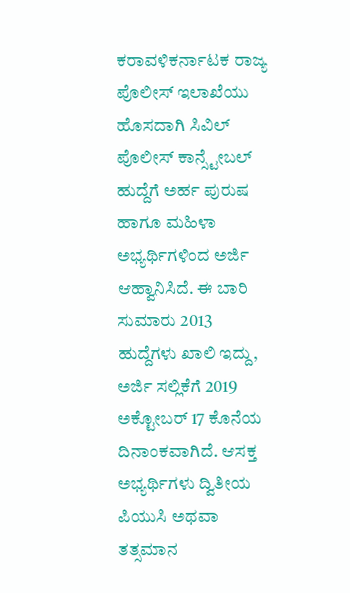ಕರಾವಳಿಕರ್ನಾಟಕ ರಾಜ್ಯ ಪೊಲೀಸ್ ಇಲಾಖೆಯು ಹೊಸದಾಗಿ ಸಿವಿಲ್ ಪೊಲೀಸ್ ಕಾನ್ಸ್ಟೇಬಲ್ ಹುದ್ದೆಗೆ ಅರ್ಹ ಪುರುಷ ಹಾಗೂ ಮಹಿಳಾ ಅಭ್ಯರ್ಥಿಗಳಿಂದ ಅರ್ಜಿ ಆಹ್ವಾನಿಸಿದೆ. ಈ ಬಾರಿ ಸುಮಾರು 2013 ಹುದ್ದೆಗಳು ಖಾಲಿ ಇದ್ದು, ಅರ್ಜಿ ಸಲ್ಲಿಕೆಗೆ 2019 ಅಕ್ಟೋಬರ್ 17 ಕೊನೆಯ ದಿನಾಂಕವಾಗಿದೆ. ಆಸಕ್ತ ಅಭ್ಯರ್ಥಿಗಳು ದ್ವಿತೀಯ ಪಿಯುಸಿ ಅಥವಾ ತತ್ಸಮಾನ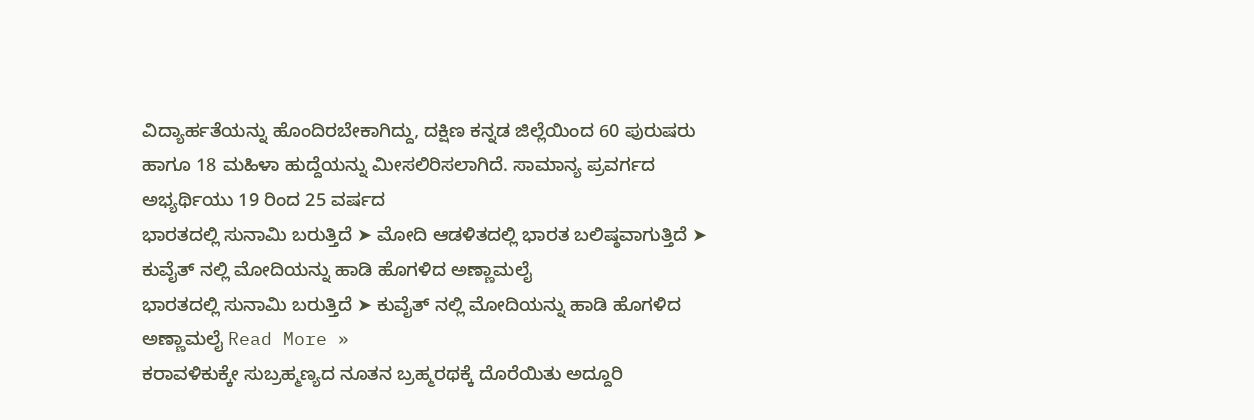ವಿದ್ಯಾರ್ಹತೆಯನ್ನು ಹೊಂದಿರಬೇಕಾಗಿದ್ದು, ದಕ್ಷಿಣ ಕನ್ನಡ ಜಿಲ್ಲೆಯಿಂದ 60 ಪುರುಷರು ಹಾಗೂ 18 ಮಹಿಳಾ ಹುದ್ದೆಯನ್ನು ಮೀಸಲಿರಿಸಲಾಗಿದೆ. ಸಾಮಾನ್ಯ ಪ್ರವರ್ಗದ ಅಭ್ಯರ್ಥಿಯು 19 ರಿಂದ 25 ವರ್ಷದ
ಭಾರತದಲ್ಲಿ ಸುನಾಮಿ ಬರುತ್ತಿದೆ ➤ ಮೋದಿ ಆಡಳಿತದಲ್ಲಿ ಭಾರತ ಬಲಿಷ್ಠವಾಗುತ್ತಿದೆ ➤ ಕುವೈತ್ ನಲ್ಲಿ ಮೋದಿಯನ್ನು ಹಾಡಿ ಹೊಗಳಿದ ಅಣ್ಣಾಮಲೈ
ಭಾರತದಲ್ಲಿ ಸುನಾಮಿ ಬರುತ್ತಿದೆ ➤ ಕುವೈತ್ ನಲ್ಲಿ ಮೋದಿಯನ್ನು ಹಾಡಿ ಹೊಗಳಿದ ಅಣ್ಣಾಮಲೈ Read More »
ಕರಾವಳಿಕುಕ್ಕೇ ಸುಬ್ರಹ್ಮಣ್ಯದ ನೂತನ ಬ್ರಹ್ಮರಥಕ್ಕೆ ದೊರೆಯಿತು ಅದ್ದೂರಿ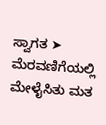ಸ್ವಾಗತ ➤ ಮೆರವಣಿಗೆಯಲ್ಲಿ ಮೇಳೈಸಿತು ಮತ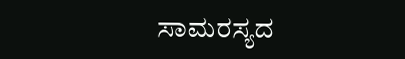ಸಾಮರಸ್ಯದ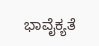ಭಾವೈಕ್ಯತೆ